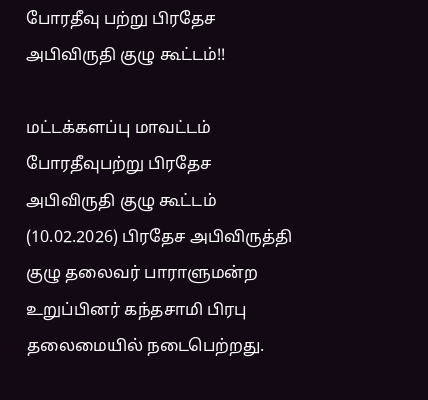போரதீவு பற்று பிரதேச அபிவிருதி குழு கூட்டம்!!

மட்டக்களப்பு மாவட்டம் போரதீவுபற்று பிரதேச அபிவிருதி குழு கூட்டம் (10.02.2026) பிரதேச அபிவிருத்தி குழு தலைவர் பாராளுமன்ற உறுப்பினர் கந்தசாமி பிரபு தலைமையில் நடைபெற்றது.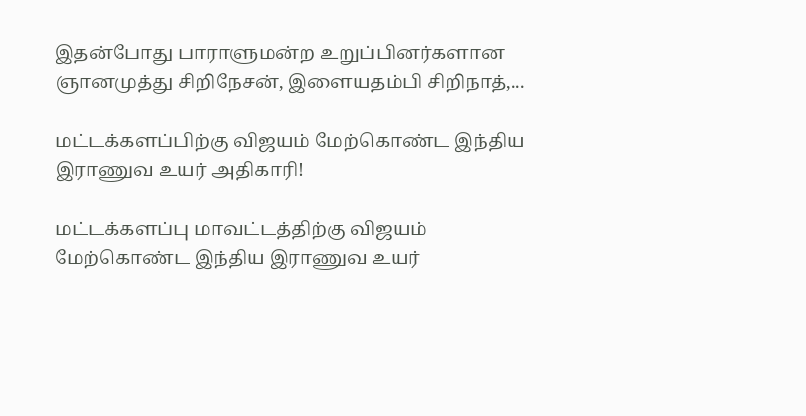இதன்போது பாராளுமன்ற உறுப்பினர்களான ஞானமுத்து சிறிநேசன், இளையதம்பி சிறிநாத்,...

மட்டக்களப்பிற்கு விஜயம் மேற்கொண்ட இந்திய இராணுவ உயர் அதிகாரி!

மட்டக்களப்பு மாவட்டத்திற்கு விஜயம் மேற்கொண்ட இந்திய இராணுவ உயர்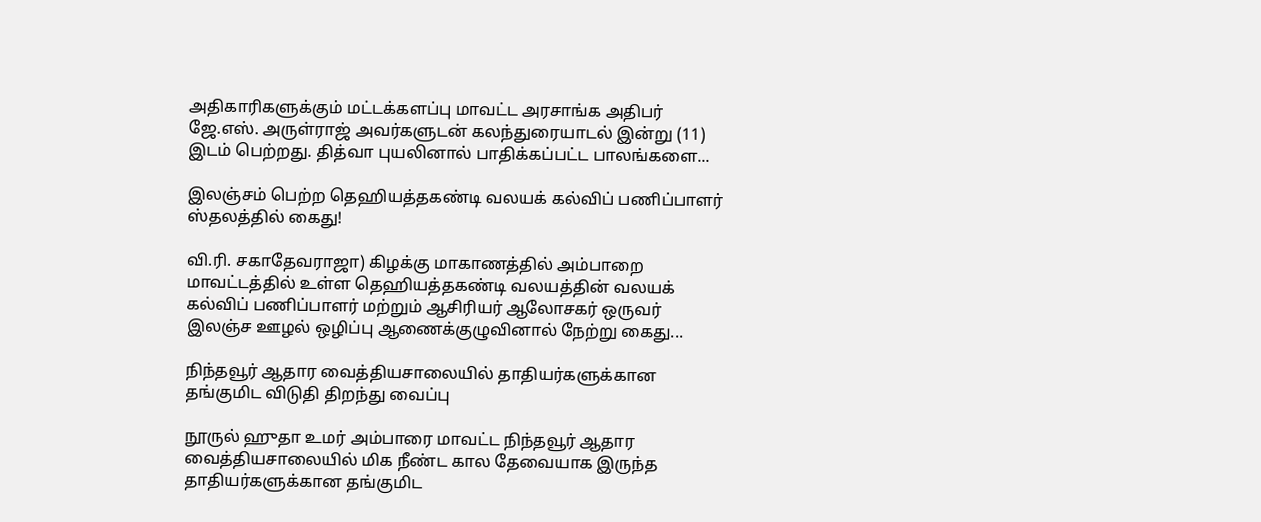அதிகாரிகளுக்கும் மட்டக்களப்பு மாவட்ட அரசாங்க அதிபர் ஜே.எஸ். அருள்ராஜ் அவர்களுடன் கலந்துரையாடல் இன்று (11) இடம் பெற்றது. தித்வா புயலினால் பாதிக்கப்பட்ட பாலங்களை...

இலஞ்சம் பெற்ற தெஹியத்தகண்டி வலயக் கல்விப் பணிப்பாளர் ஸ்தலத்தில் கைது!

வி.ரி. சகாதேவராஜா) கிழக்கு மாகாணத்தில் அம்பாறை மாவட்டத்தில் உள்ள தெஹியத்தகண்டி வலயத்தின் வலயக் கல்விப் பணிப்பாளர் மற்றும் ஆசிரியர் ஆலோசகர் ஒருவர் இலஞ்ச ஊழல் ஒழிப்பு ஆணைக்குழுவினால் நேற்று கைது...

நிந்தவூர் ஆதார வைத்தியசாலையில் தாதியர்களுக்கான தங்குமிட விடுதி திறந்து வைப்பு

நூருல் ஹுதா உமர் அம்பாரை மாவட்ட நிந்தவூர் ஆதார வைத்தியசாலையில் மிக நீண்ட கால தேவையாக இருந்த தாதியர்களுக்கான தங்குமிட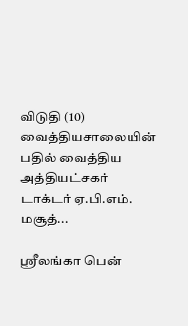விடுதி (10) வைத்தியசாலையின் பதில் வைத்திய அத்தியட்சகர் டாக்டர் ஏ.பி.எம். மசூத்...

ஸ்ரீலங்கா பென்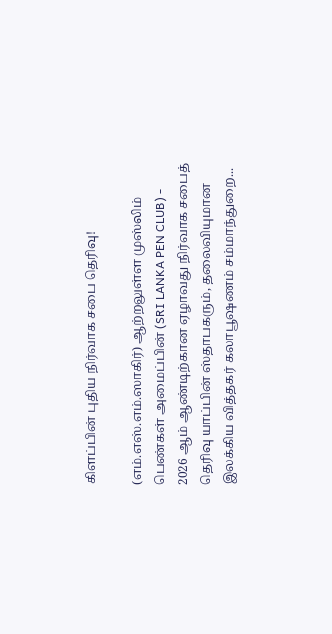கிளப்பின் புதிய நிர்வாக சபை தெரிவு!

(எம்.எஸ்.எம்.ஸாகிர்) ஆற்றலுள்ள முஸ்லிம் பெண்கள் அமைப்பின் (SRI LANKA PEN CLUB) - 2026 ஆம் ஆண்டிற்கான ஏழாவது நிர்வாக சபைத் தெரிவு யாப்பின் ஸ்தாபகரும், தலைவியுமான இலக்கிய வித்தகர் கலாபூஷணம் சம்மாந்துறை...